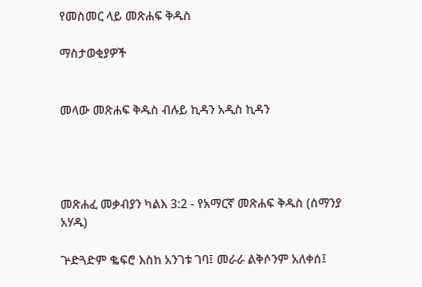የመስመር ላይ መጽሐፍ ቅዱስ

ማስታወቂያዎች


መላው መጽሐፍ ቅዱስ ብሉይ ኪዳን አዲስ ኪዳን




መጽሐፈ መቃብያን ካልእ 3:2 - የአማርኛ መጽሐፍ ቅዱስ (ሰማንያ አሃዱ)

ጕድጓድም ቈፍሮ እስከ አንገቱ ገባ፤ መራራ ልቅሶንም አለቀሰ፤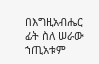በእግዚአብሔር ፊት ስለ ሠራው ኀጢአቱም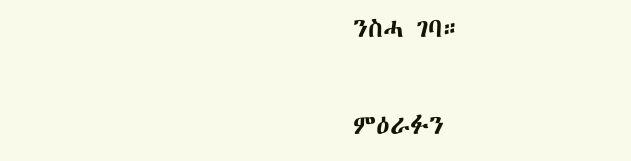ንስሓ ገባ።

ምዕራፉን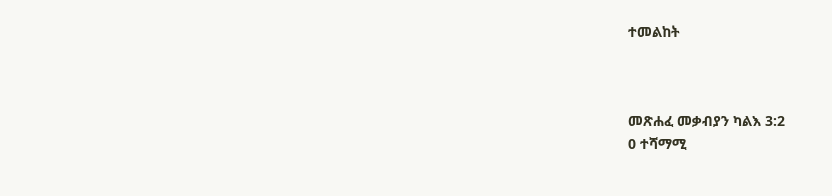ተመልከት



መጽሐፈ መቃብያን ካልእ 3:2
0 ተሻማሚ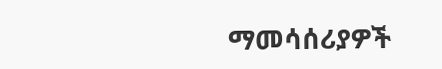ማመሳሰሪያዎች